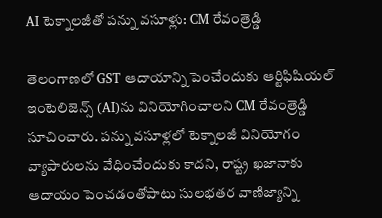AI టెక్నాలజీతో పన్ను వసూళ్లు: CM రేవంత్రెడ్డి

తెలంగాణలో GST ఆదాయాన్ని పెంచేందుకు ఆర్టిఫిషియల్ ఇంటెలిజెన్స్ (AI)ను వినియోగించాలని CM రేవంత్రెడ్డి సూచించారు. పన్ను వసూళ్లలో టెక్నాలజీ వినియోగం వ్యాపారులను వేధించేందుకు కాదని, రాష్ట్ర ఖజానాకు ఆదాయం పెంచడంతోపాటు సులభతర వాణిజ్యాన్ని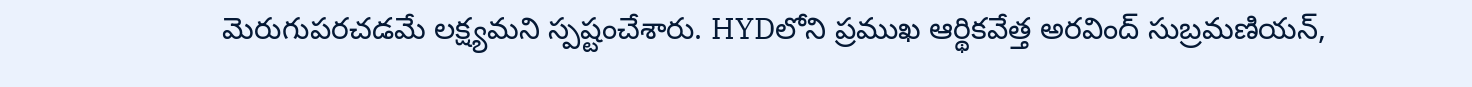మెరుగుపరచడమే లక్ష్యమని స్పష్టంచేశారు. HYDలోని ప్రముఖ ఆర్థికవేత్త అరవింద్ సుబ్రమణియన్,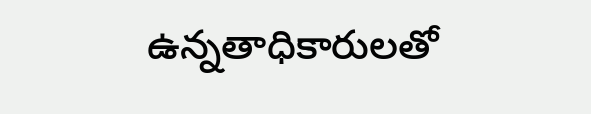ఉన్నతాధికారులతో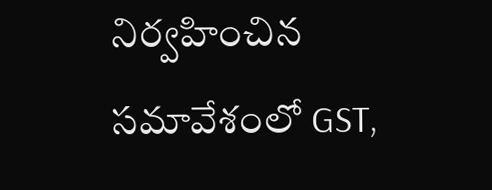నిర్వహించిన సమావేశంలో GST,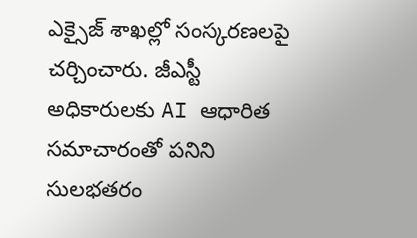ఎక్సైజ్ శాఖల్లో సంస్కరణలపై చర్చించారు. జీఎస్టీ అధికారులకు AI ఆధారిత సమాచారంతో పనిని సులభతరం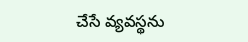చేసే వ్యవస్థను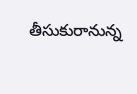తీసుకురానున్న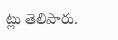ట్లు తెలిపారు.